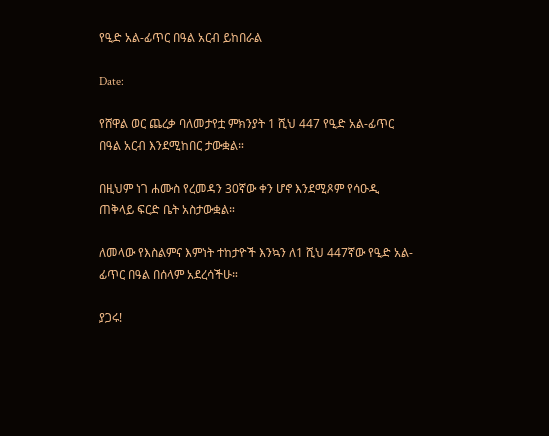የዒድ አል-ፊጥር በዓል አርብ ይከበራል

Date:

የሸዋል ወር ጨረቃ ባለመታየቷ ምክንያት 1 ሺህ 447 የዒድ አል-ፊጥር በዓል አርብ እንደሚከበር ታውቋል።

በዚህም ነገ ሐሙስ የረመዳን 30ኛው ቀን ሆኖ እንደሚጾም የሳዑዲ ጠቅላይ ፍርድ ቤት አስታውቋል።

ለመላው የእስልምና እምነት ተከታዮች እንኳን ለ1 ሺህ 447ኛው የዒድ አል-ፊጥር በዓል በሰላም አደረሳችሁ።

ያጋሩ!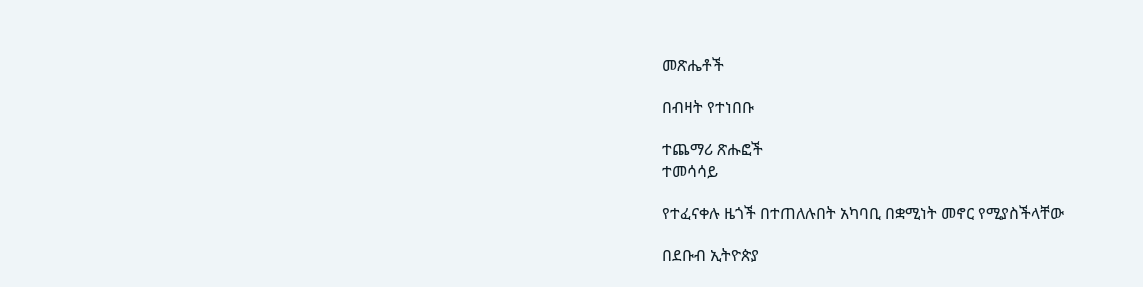መጽሔቶች

በብዛት የተነበቡ

ተጨማሪ ጽሑፎች
ተመሳሳይ

የተፈናቀሉ ዜጎች በተጠለሉበት አካባቢ በቋሚነት መኖር የሚያስችላቸው

በደቡብ ኢትዮጵያ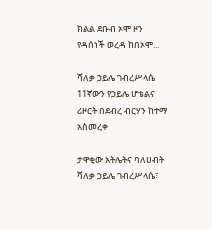ክልል ደቡብ ኦሞ ዞን የዳሰነች ወረዳ ከበኦሞ...

ሻለቃ ኃይሌ ገብረሥላሴ 11ኛውን የኃይሌ ሆቴልና ሪዞርት በደብረ ብርሃን ከተማ አስመረቀ

ታዋቂው አትሌትና ባለሀብት ሻለቃ ኃይሌ ገብረሥላሴ፣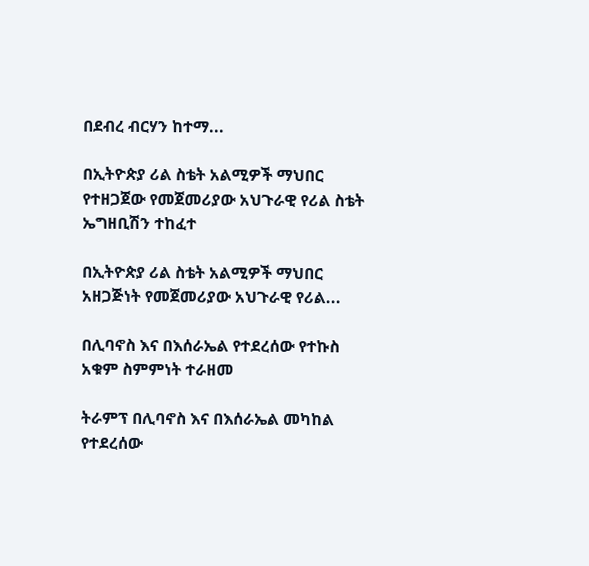በደብረ ብርሃን ከተማ...

በኢትዮጵያ ሪል ስቴት አልሚዎች ማህበር የተዘጋጀው የመጀመሪያው አህጉራዊ የሪል ስቴት ኤግዘቢሽን ተከፈተ

በኢትዮጵያ ሪል ስቴት አልሚዎች ማህበር አዘጋጅነት የመጀመሪያው አህጉራዊ የሪል...

በሊባኖስ እና በእሰራኤል የተደረሰው የተኩስ አቁም ስምምነት ተራዘመ

ትራምፕ በሊባኖስ እና በእሰራኤል መካከል የተደረሰው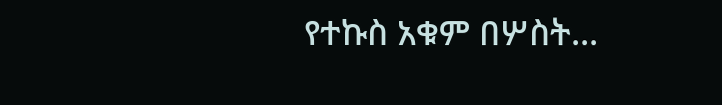የተኩስ አቁም በሦስት...